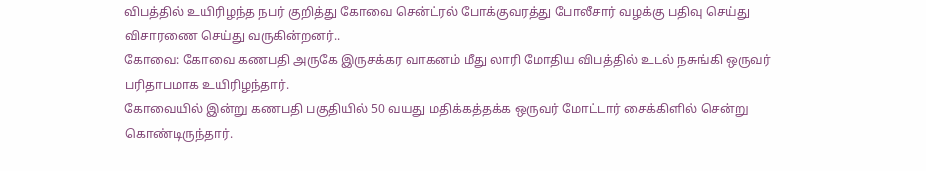விபத்தில் உயிரிழந்த நபர் குறித்து கோவை சென்ட்ரல் போக்குவரத்து போலீசார் வழக்கு பதிவு செய்து விசாரணை செய்து வருகின்றனர்..
கோவை: கோவை கணபதி அருகே இருசக்கர வாகனம் மீது லாரி மோதிய விபத்தில் உடல் நசுங்கி ஒருவர் பரிதாபமாக உயிரிழந்தார்.
கோவையில் இன்று கணபதி பகுதியில் 50 வயது மதிக்கத்தக்க ஒருவர் மோட்டார் சைக்கிளில் சென்று கொண்டிருந்தார்.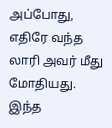அப்போது, எதிரே வந்த லாரி அவர் மீது மோதியது. இந்த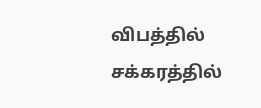விபத்தில் சக்கரத்தில்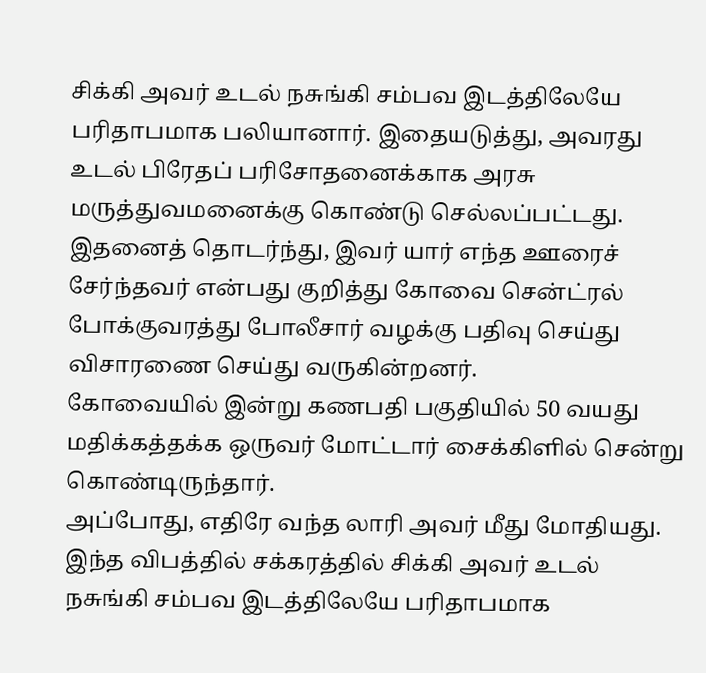சிக்கி அவர் உடல் நசுங்கி சம்பவ இடத்திலேயே பரிதாபமாக பலியானார். இதையடுத்து, அவரது உடல் பிரேதப் பரிசோதனைக்காக அரசு மருத்துவமனைக்கு கொண்டு செல்லப்பட்டது.
இதனைத் தொடர்ந்து, இவர் யார் எந்த ஊரைச் சேர்ந்தவர் என்பது குறித்து கோவை சென்ட்ரல் போக்குவரத்து போலீசார் வழக்கு பதிவு செய்து விசாரணை செய்து வருகின்றனர்.
கோவையில் இன்று கணபதி பகுதியில் 50 வயது மதிக்கத்தக்க ஒருவர் மோட்டார் சைக்கிளில் சென்று கொண்டிருந்தார்.
அப்போது, எதிரே வந்த லாரி அவர் மீது மோதியது. இந்த விபத்தில் சக்கரத்தில் சிக்கி அவர் உடல் நசுங்கி சம்பவ இடத்திலேயே பரிதாபமாக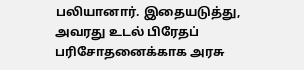பலியானார். இதையடுத்து, அவரது உடல் பிரேதப் பரிசோதனைக்காக அரசு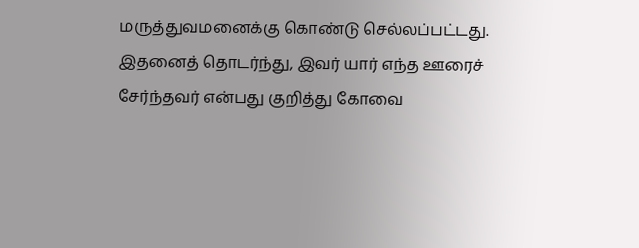மருத்துவமனைக்கு கொண்டு செல்லப்பட்டது.
இதனைத் தொடர்ந்து, இவர் யார் எந்த ஊரைச் சேர்ந்தவர் என்பது குறித்து கோவை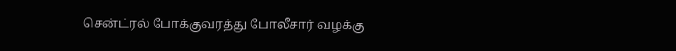சென்ட்ரல் போக்குவரத்து போலீசார் வழக்கு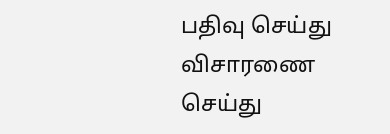பதிவு செய்து விசாரணை செய்து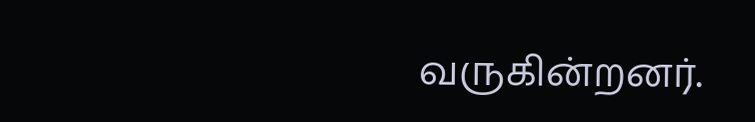வருகின்றனர்.